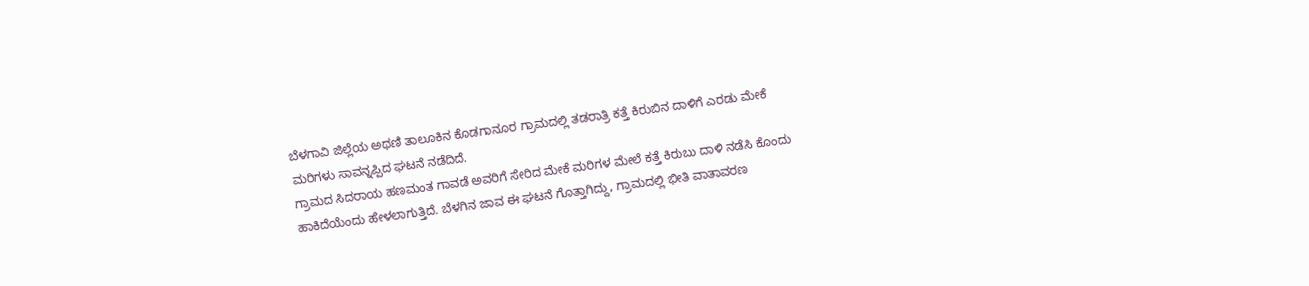ಬೆಳಗಾವಿ ಜಿಲ್ಲೆಯ ಅಥಣಿ ತಾಲೂಕಿನ ಕೊಡಗಾನೂರ ಗ್ರಾಮದಲ್ಲಿ ತಡರಾತ್ರಿ ಕತ್ತೆ ಕಿರುಬಿನ ದಾಳಿಗೆ ಎರಡು ಮೇಕೆ ಮರಿಗಳು ಸಾವನ್ನಪ್ಪಿದ ಘಟನೆ ನಡೆದಿದೆ.
ಗ್ರಾಮದ ಸಿದರಾಯ ಹಣಮಂತ ಗಾವಡೆ ಅವರಿಗೆ ಸೇರಿದ ಮೇಕೆ ಮರಿಗಳ ಮೇಲೆ ಕತ್ತೆ ಕಿರುಬು ದಾಳಿ ನಡೆಸಿ ಕೊಂದು ಹಾಕಿದೆಯೆಂದು ಹೇಳಲಾಗುತ್ತಿದೆ. ಬೆಳಗಿನ ಜಾವ ಈ ಘಟನೆ ಗೊತ್ತಾಗಿದ್ದು, ಗ್ರಾಮದಲ್ಲಿ ಭೀತಿ ವಾತಾವರಣ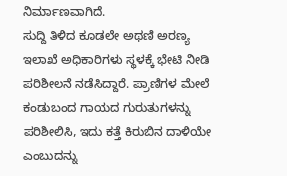ನಿರ್ಮಾಣವಾಗಿದೆ.
ಸುದ್ದಿ ತಿಳಿದ ಕೂಡಲೇ ಅಥಣಿ ಅರಣ್ಯ ಇಲಾಖೆ ಅಧಿಕಾರಿಗಳು ಸ್ಥಳಕ್ಕೆ ಭೇಟಿ ನೀಡಿ ಪರಿಶೀಲನೆ ನಡೆಸಿದ್ದಾರೆ. ಪ್ರಾಣಿಗಳ ಮೇಲೆ ಕಂಡುಬಂದ ಗಾಯದ ಗುರುತುಗಳನ್ನು ಪರಿಶೀಲಿಸಿ, ಇದು ಕತ್ತೆ ಕಿರುಬಿನ ದಾಳಿಯೇ ಎಂಬುದನ್ನು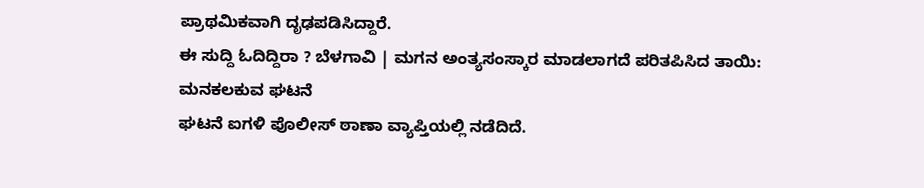ಪ್ರಾಥಮಿಕವಾಗಿ ದೃಢಪಡಿಸಿದ್ದಾರೆ.
ಈ ಸುದ್ದಿ ಓದಿದ್ದಿರಾ ? ಬೆಳಗಾವಿ | ಮಗನ ಅಂತ್ಯಸಂಸ್ಕಾರ ಮಾಡಲಾಗದೆ ಪರಿತಪಿಸಿದ ತಾಯಿ: ಮನಕಲಕುವ ಘಟನೆ
ಘಟನೆ ಐಗಳಿ ಪೊಲೀಸ್ ಠಾಣಾ ವ್ಯಾಪ್ತಿಯಲ್ಲಿ ನಡೆದಿದೆ.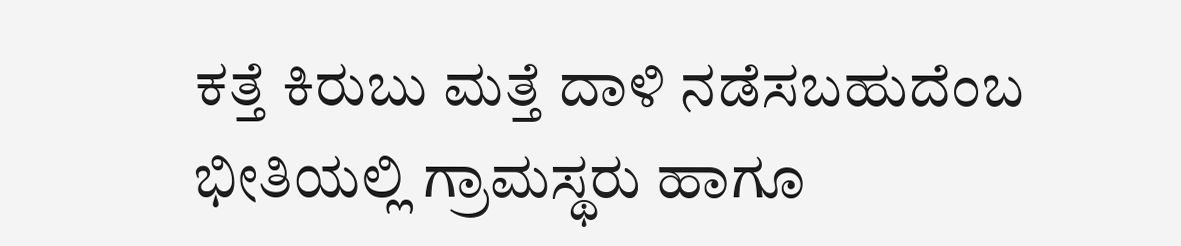ಕತ್ತೆ ಕಿರುಬು ಮತ್ತೆ ದಾಳಿ ನಡೆಸಬಹುದೆಂಬ ಭೀತಿಯಲ್ಲಿ ಗ್ರಾಮಸ್ಥರು ಹಾಗೂ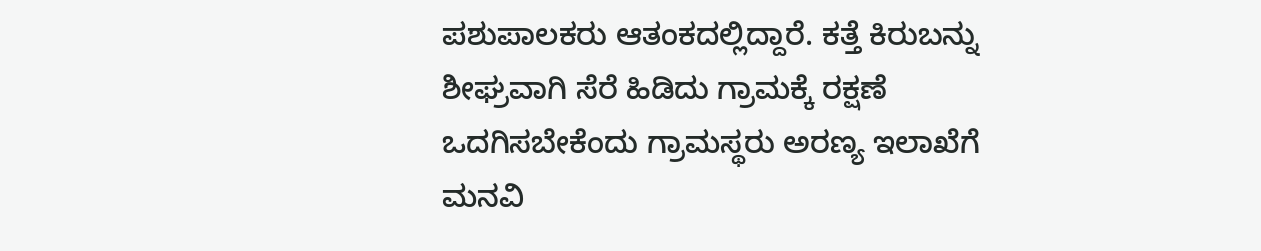ಪಶುಪಾಲಕರು ಆತಂಕದಲ್ಲಿದ್ದಾರೆ. ಕತ್ತೆ ಕಿರುಬನ್ನು ಶೀಘ್ರವಾಗಿ ಸೆರೆ ಹಿಡಿದು ಗ್ರಾಮಕ್ಕೆ ರಕ್ಷಣೆ ಒದಗಿಸಬೇಕೆಂದು ಗ್ರಾಮಸ್ಥರು ಅರಣ್ಯ ಇಲಾಖೆಗೆ ಮನವಿ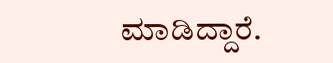ಮಾಡಿದ್ದಾರೆ.